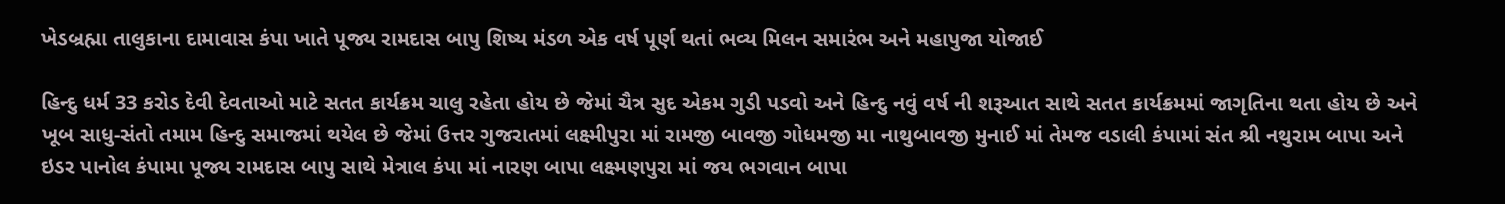ખેડબ્રહ્મા તાલુકાના દામાવાસ કંપા ખાતે પૂજ્ય રામદાસ બાપુ શિષ્ય મંડળ એક વર્ષ પૂર્ણ થતાં ભવ્ય મિલન સમારંભ અને મહાપુજા યોજાઈ

હિન્દુ ધર્મ 33 કરોડ દેવી દેવતાઓ માટે સતત કાર્યક્રમ ચાલુ રહેતા હોય છે જેમાં ચૈત્ર સુદ એકમ ગુડી પડવો અને હિન્દુ નવું વર્ષ ની શરૂઆત સાથે સતત કાર્યક્રમમાં જાગૃતિના થતા હોય છે અને ખૂબ સાધુ-સંતો તમામ હિન્દુ સમાજમાં થયેલ છે જેમાં ઉત્તર ગુજરાતમાં લક્ષ્મીપુરા માં રામજી બાવજી ગોધમજી મા નાથુબાવજી મુનાઈ માં તેમજ વડાલી કંપામાં સંત શ્રી નથુરામ બાપા અને ઇડર પાનોલ કંપામા પૂજ્ય રામદાસ બાપુ સાથે મેત્રાલ કંપા માં નારણ બાપા લક્ષ્મણપુરા માં જય ભગવાન બાપા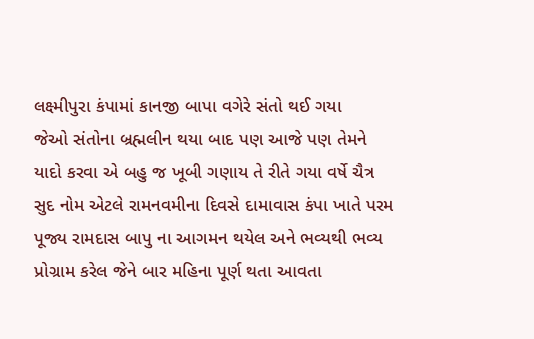લક્ષ્મીપુરા કંપામાં કાનજી બાપા વગેરે સંતો થઈ ગયા
જેઓ સંતોના બ્રહ્મલીન થયા બાદ પણ આજે પણ તેમને યાદો કરવા એ બહુ જ ખૂબી ગણાય તે રીતે ગયા વર્ષે ચૈત્ર સુદ નોમ એટલે રામનવમીના દિવસે દામાવાસ કંપા ખાતે પરમ પૂજ્ય રામદાસ બાપુ ના આગમન થયેલ અને ભવ્યથી ભવ્ય પ્રોગ્રામ કરેલ જેને બાર મહિના પૂર્ણ થતા આવતા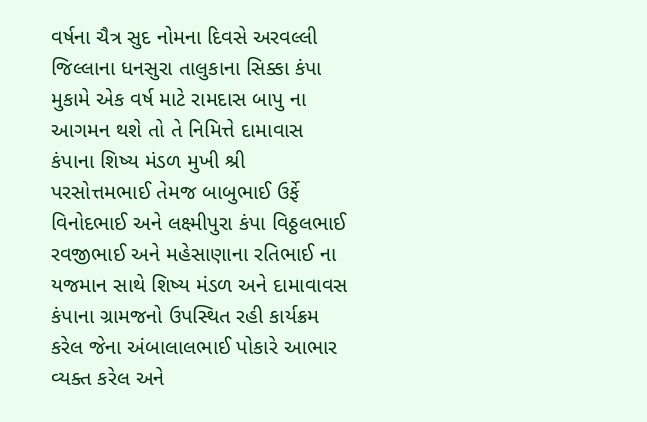વર્ષના ચૈત્ર સુદ નોમના દિવસે અરવલ્લી જિલ્લાના ધનસુરા તાલુકાના સિક્કા કંપા મુકામે એક વર્ષ માટે રામદાસ બાપુ ના આગમન થશે તો તે નિમિત્તે દામાવાસ કંપાના શિષ્ય મંડળ મુખી શ્રી પરસોત્તમભાઈ તેમજ બાબુભાઈ ઉર્ફે વિનોદભાઈ અને લક્ષ્મીપુરા કંપા વિઠ્ઠલભાઈ રવજીભાઈ અને મહેસાણાના રતિભાઈ ના યજમાન સાથે શિષ્ય મંડળ અને દામાવાવસ કંપાના ગ્રામજનો ઉપસ્થિત રહી કાર્યક્રમ કરેલ જેના અંબાલાલભાઈ પોકારે આભાર વ્યક્ત કરેલ અને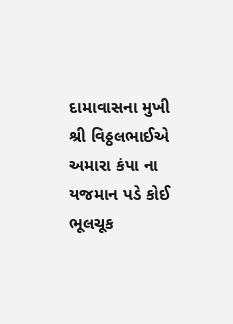દામાવાસના મુખી શ્રી વિઠ્ઠલભાઈએ અમારા કંપા ના યજમાન પડે કોઈ ભૂલચૂક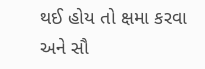થઈ હોય તો ક્ષમા કરવા અને સૌ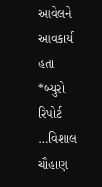આવેલને આવકાર્ય હતા
*બ્યુરો રિપોર્ટ …વિશાલ ચૌહાણ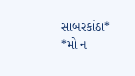સાબરકાંઠા*
*મો ન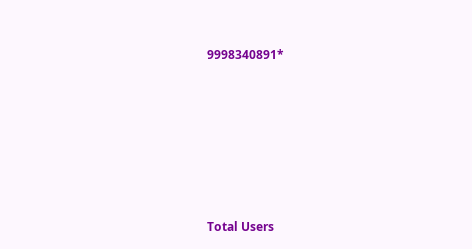9998340891*







Total Users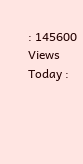: 145600
Views Today :